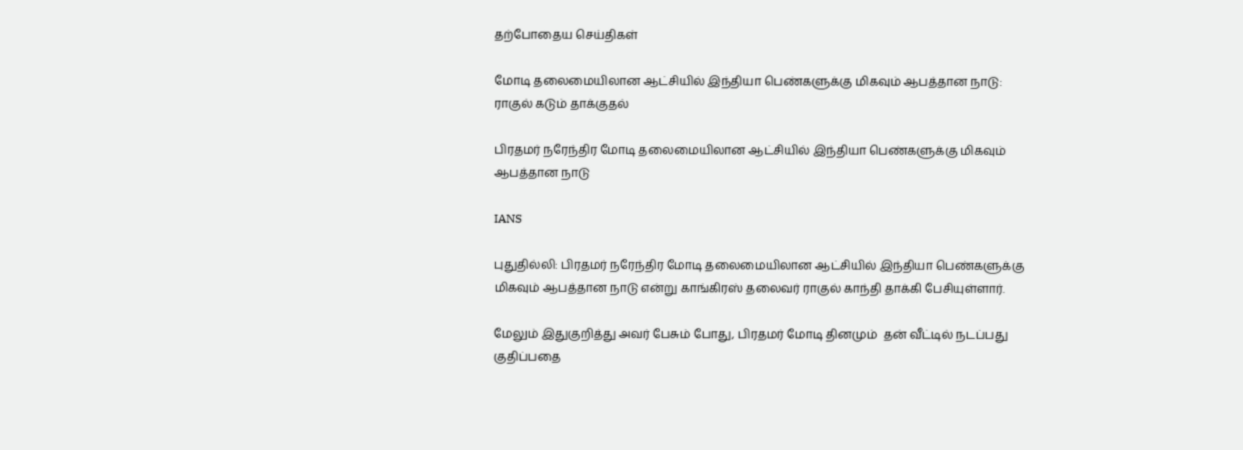தற்போதைய செய்திகள்

மோடி தலைமையிலான ஆட்சியில் இந்தியா பெண்களுக்கு மிகவும் ஆபத்தான நாடு: ராகுல் கடும் தாக்குதல்

பிரதமர் நரேந்திர மோடி தலைமையிலான ஆட்சியில் இந்தியா பெண்களுக்கு மிகவும் ஆபத்தான நாடு

IANS

புதுதில்லி: பிரதமர் நரேந்திர மோடி தலைமையிலான ஆட்சியில் இந்தியா பெண்களுக்கு மிகவும் ஆபத்தான நாடு என்று காங்கிரஸ் தலைவர் ராகுல் காந்தி தாக்கி பேசியுள்ளார்.

மேலும் இதுகுறித்து அவர் பேசும் போது, பிரதமர் மோடி தினமும்  தன் வீட்டில் நடப்பது குதிப்பதை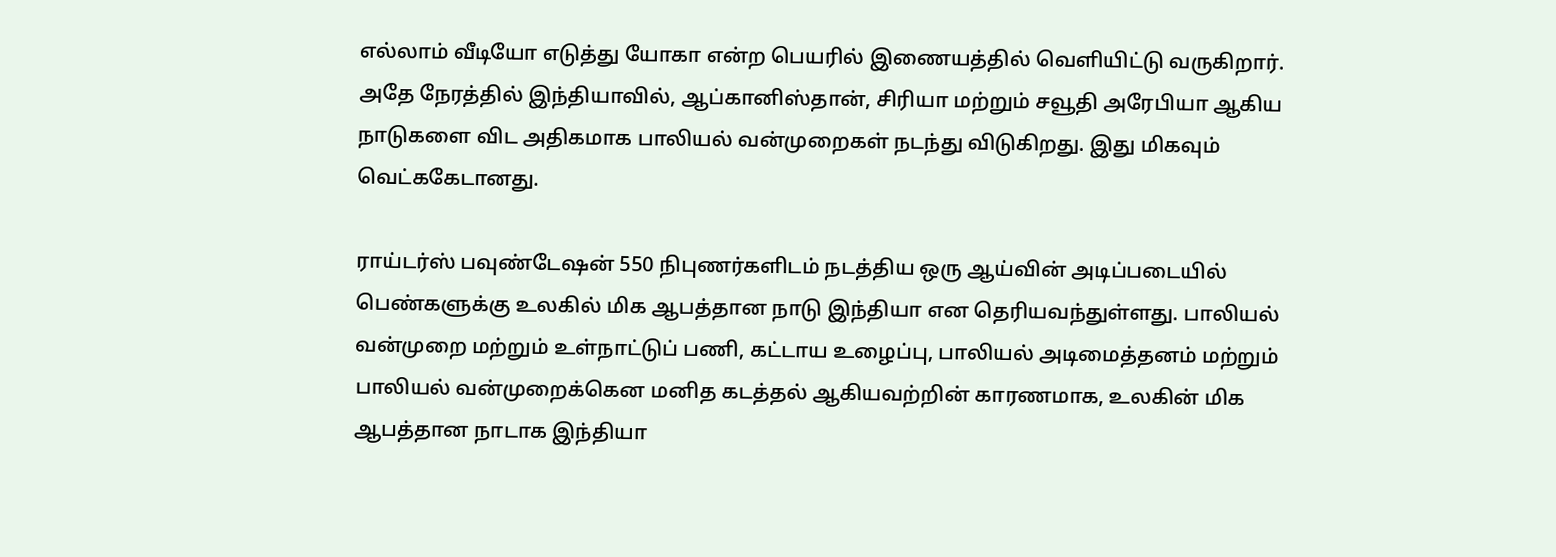எல்லாம் வீடியோ எடுத்து யோகா என்ற பெயரில் இணையத்தில் வெளியிட்டு வருகிறார். அதே நேரத்தில் இந்தியாவில், ஆப்கானிஸ்தான், சிரியா மற்றும் சவூதி அரேபியா ஆகிய நாடுகளை விட அதிகமாக பாலியல் வன்முறைகள் நடந்து விடுகிறது. இது மிகவும் வெட்ககேடானது.

ராய்டர்ஸ் பவுண்டேஷன் 550 நிபுணர்களிடம் நடத்திய ஒரு ஆய்வின் அடிப்படையில் பெண்களுக்கு உலகில் மிக ஆபத்தான நாடு இந்தியா என தெரியவந்துள்ளது. பாலியல் வன்முறை மற்றும் உள்நாட்டுப் பணி, கட்டாய உழைப்பு, பாலியல் அடிமைத்தனம் மற்றும் பாலியல் வன்முறைக்கென மனித கடத்தல் ஆகியவற்றின் காரணமாக, உலகின் மிக ஆபத்தான நாடாக இந்தியா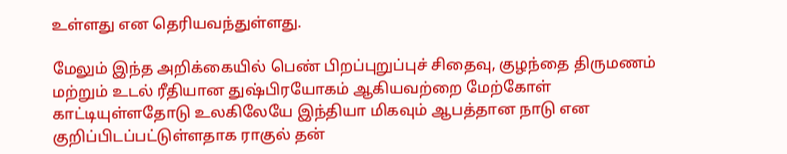உள்ளது என தெரியவந்துள்ளது.

மேலும் இந்த அறிக்கையில் பெண் பிறப்புறுப்புச் சிதைவு, குழந்தை திருமணம் மற்றும் உடல் ரீதியான துஷ்பிரயோகம் ஆகியவற்றை மேற்கோள் காட்டியுள்ளதோடு உலகிலேயே இந்தியா மிகவும் ஆபத்தான நாடு என குறிப்பிடப்பட்டுள்ளதாக ராகுல் தன்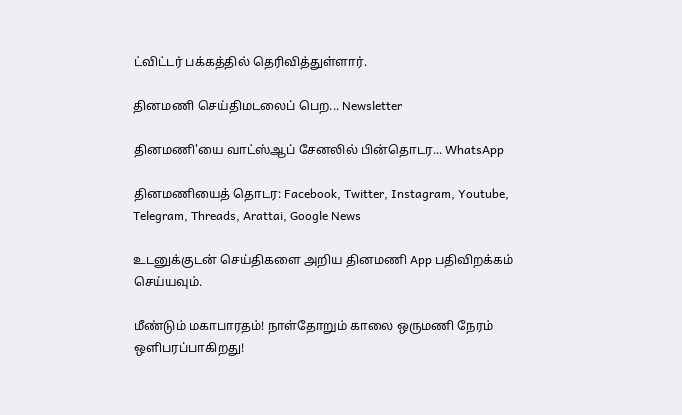ட்விட்டர் பக்கத்தில் தெரிவித்துள்ளார்.

தினமணி செய்திமடலைப் பெற... Newsletter

தினமணி'யை வாட்ஸ்ஆப் சேனலில் பின்தொடர... WhatsApp

தினமணியைத் தொடர: Facebook, Twitter, Instagram, Youtube, Telegram, Threads, Arattai, Google News

உடனுக்குடன் செய்திகளை அறிய தினமணி App பதிவிறக்கம் செய்யவும்.

மீண்டும் மகாபாரதம்! நாள்தோறும் காலை ஒருமணி நேரம் ஒளிபரப்பாகிறது!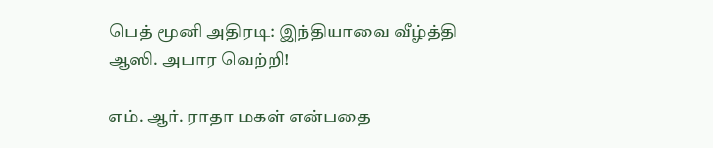பெத் மூனி அதிரடி: இந்தியாவை வீழ்த்தி ஆஸி. அபார வெற்றி!

எம். ஆர். ராதா மகள் என்பதை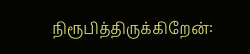நிரூபித்திருக்கிறேன்: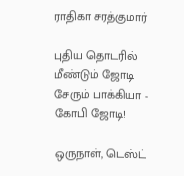ராதிகா சரத்குமார்

புதிய தொடரில் மீண்டும் ஜோடி சேரும் பாக்கியா - கோபி ஜோடி!

ஒருநாள், டெஸ்ட்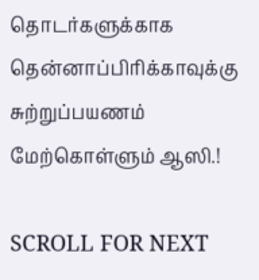தொடர்களுக்காக தென்னாப்பிரிக்காவுக்கு சுற்றுப்பயணம் மேற்கொள்ளும் ஆஸி.!

SCROLL FOR NEXT